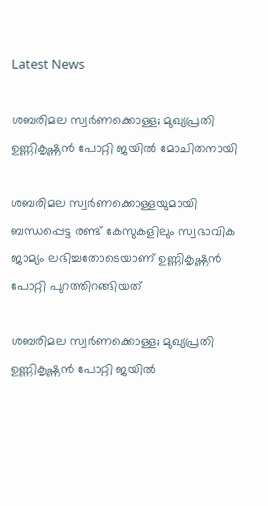Latest News

ശബരിമല സ്വര്‍ണക്കൊള്ള; മുഖ്യപ്രതി ഉണ്ണികൃഷ്ണന്‍ പോറ്റി ജയില്‍ മോചിതനായി

ശബരിമല സ്വര്‍ണക്കൊള്ളയുമായി ബന്ധപ്പെട്ട രണ്ട് കേസുകളിലും സ്വഭാവിക ജാമ്യം ലഭിച്ചതോടെയാണ് ഉണ്ണികൃഷ്ണന്‍ പോറ്റി പുറത്തിറങ്ങിയത്

ശബരിമല സ്വര്‍ണക്കൊള്ള; മുഖ്യപ്രതി ഉണ്ണികൃഷ്ണന്‍ പോറ്റി ജയില്‍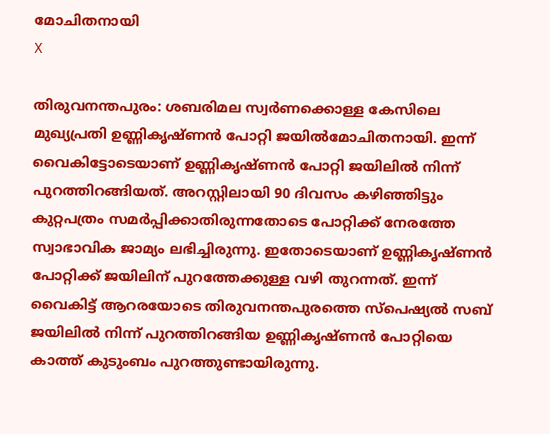മോചിതനായി
X

തിരുവനന്തപുരം: ശബരിമല സ്വര്‍ണക്കൊള്ള കേസിലെ മുഖ്യപ്രതി ഉണ്ണികൃഷ്ണന്‍ പോറ്റി ജയില്‍മോചിതനായി. ഇന്ന് വൈകിട്ടോടെയാണ് ഉണ്ണികൃഷ്ണന്‍ പോറ്റി ജയിലില്‍ നിന്ന് പുറത്തിറങ്ങിയത്. അറസ്റ്റിലായി 90 ദിവസം കഴിഞ്ഞിട്ടും കുറ്റപത്രം സമര്‍പ്പിക്കാതിരുന്നതോടെ പോറ്റിക്ക് നേരത്തേ സ്വാഭാവിക ജാമ്യം ലഭിച്ചിരുന്നു. ഇതോടെയാണ് ഉണ്ണികൃഷ്ണന്‍ പോറ്റിക്ക് ജയിലിന് പുറത്തേക്കുള്ള വഴി തുറന്നത്. ഇന്ന് വൈകിട്ട് ആറരയോടെ തിരുവനന്തപുരത്തെ സ്‌പെഷ്യല്‍ സബ് ജയിലില്‍ നിന്ന് പുറത്തിറങ്ങിയ ഉണ്ണികൃഷ്ണന്‍ പോറ്റിയെ കാത്ത് കുടുംബം പുറത്തുണ്ടായിരുന്നു.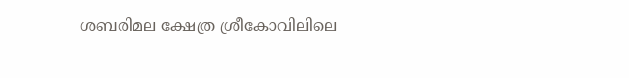ശബരിമല ക്ഷേത്ര ശ്രീകോവിലിലെ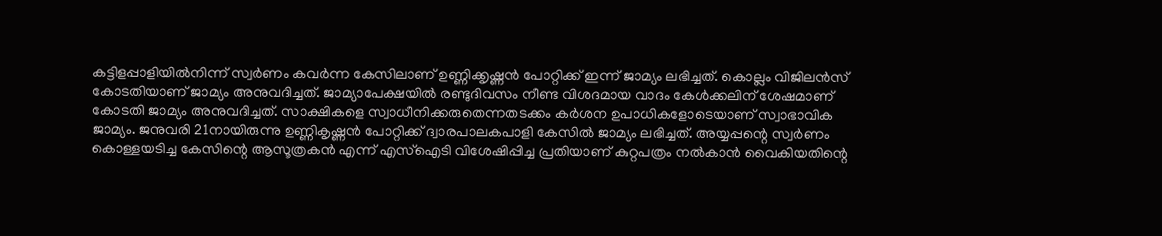കട്ടിളപ്പാളിയില്‍നിന്ന് സ്വര്‍ണം കവര്‍ന്ന കേസിലാണ് ഉണ്ണിക്കൃഷ്ണന്‍ പോറ്റിക്ക് ഇന്ന് ജാമ്യം ലഭിച്ചത്. കൊല്ലം വിജിലന്‍സ് കോടതിയാണ് ജാമ്യം അനുവദിച്ചത്. ജാമ്യാപേക്ഷയില്‍ രണ്ടുദിവസം നീണ്ട വിശദമായ വാദം കേള്‍ക്കലിന് ശേഷമാണ് കോടതി ജാമ്യം അനുവദിച്ചത്. സാക്ഷികളെ സ്വാധീനിക്കരുതെന്നതടക്കം കര്‍ശന ഉപാധികളോടെയാണ് സ്വാഭാവിക ജാമ്യം. ജനുവരി 21നായിരുന്നു ഉണ്ണികൃഷ്ണന്‍ പോറ്റിക്ക് ദ്വാരപാലകപാളി കേസില്‍ ജാമ്യം ലഭിച്ചത്. അയ്യപ്പന്റെ സ്വര്‍ണം കൊള്ളയടിച്ച കേസിന്റെ ആസൂത്രകന്‍ എന്ന് എസ്‌ഐടി വിശേഷിപ്പിച്ച പ്രതിയാണ് കുറ്റപത്രം നല്‍കാന്‍ വൈകിയതിന്റെ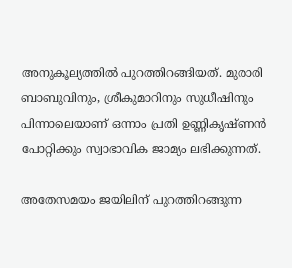അനുകൂല്യത്തില്‍ പുറത്തിറങ്ങിയത്. മുരാരി ബാബുവിനും, ശ്രീകുമാറിനും സുധീഷിനും പിന്നാലെയാണ് ഒന്നാം പ്രതി ഉണ്ണികൃഷ്ണന്‍ പോറ്റിക്കും സ്വാഭാവിക ജാമ്യം ലഭിക്കുന്നത്.

അതേസമയം ജയിലിന് പുറത്തിറങ്ങുന്ന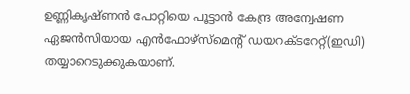ഉണ്ണികൃഷ്ണന്‍ പോറ്റിയെ പൂട്ടാന്‍ കേന്ദ്ര അന്വേഷണ ഏജന്‍സിയായ എന്‍ഫോഴ്സ്മെന്റ് ഡയറക്ടറേറ്റ്(ഇഡി) തയ്യാറെടുക്കുകയാണ്.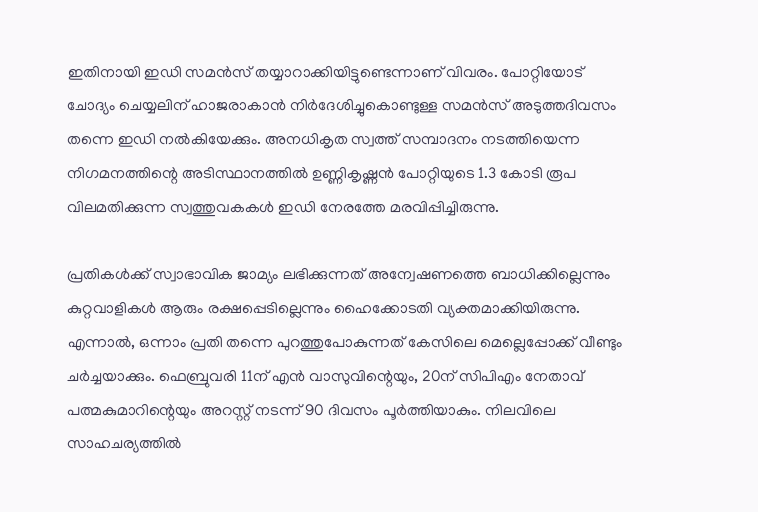ഇതിനായി ഇഡി സമന്‍സ് തയ്യാറാക്കിയിട്ടുണ്ടെന്നാണ് വിവരം. പോറ്റിയോട് ചോദ്യം ചെയ്യലിന് ഹാജരാകാന്‍ നിര്‍ദേശിച്ചുകൊണ്ടുള്ള സമന്‍സ് അടുത്തദിവസം തന്നെ ഇഡി നല്‍കിയേക്കും. അനധികൃത സ്വത്ത് സമ്പാദനം നടത്തിയെന്ന നിഗമനത്തിന്റെ അടിസ്ഥാനത്തില്‍ ഉണ്ണികൃഷ്ണന്‍ പോറ്റിയുടെ 1.3 കോടി രൂപ വിലമതിക്കുന്ന സ്വത്തുവകകള്‍ ഇഡി നേരത്തേ മരവിപ്പിച്ചിരുന്നു.

പ്രതികള്‍ക്ക് സ്വാഭാവിക ജാമ്യം ലഭിക്കുന്നത് അന്വേഷണത്തെ ബാധിക്കില്ലെന്നും കുറ്റവാളികള്‍ ആരും രക്ഷപ്പെടില്ലെന്നും ഹൈക്കോടതി വ്യക്തമാക്കിയിരുന്നു. എന്നാല്‍, ഒന്നാം പ്രതി തന്നെ പുറത്തുപോകുന്നത് കേസിലെ മെല്ലെപ്പോക്ക് വീണ്ടും ചര്‍ച്ചയാക്കും. ഫെബ്രുവരി 11ന് എന്‍ വാസുവിന്റെയും, 20ന് സിപിഎം നേതാവ് പത്മകുമാറിന്റെയും അറസ്റ്റ് നടന്ന് 90 ദിവസം പൂര്‍ത്തിയാകും. നിലവിലെ സാഹചര്യത്തില്‍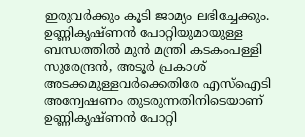ഇരുവര്‍ക്കും കൂടി ജാമ്യം ലഭിച്ചേക്കും. ഉണ്ണികൃഷ്ണന്‍ പോറ്റിയുമായുള്ള ബന്ധത്തില്‍ മുന്‍ മന്ത്രി കടകംപള്ളി സുരേന്ദ്രന്‍, അടൂര്‍ പ്രകാശ് അടക്കമുള്ളവര്‍ക്കെതിരേ എസ്‌ഐടി അന്വേഷണം തുടരുന്നതിനിടെയാണ് ഉണ്ണികൃഷ്ണന്‍ പോറ്റി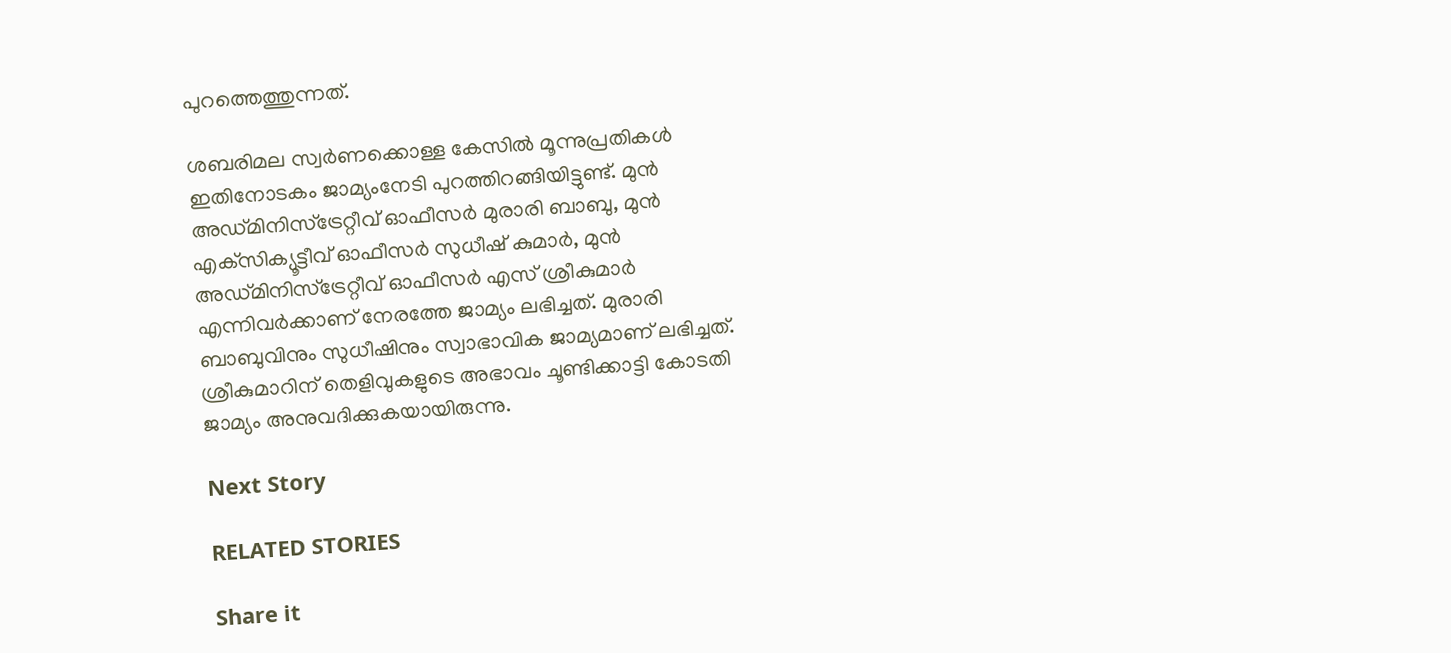പുറത്തെത്തുന്നത്.

ശബരിമല സ്വര്‍ണക്കൊള്ള കേസില്‍ മൂന്നുപ്രതികള്‍ ഇതിനോടകം ജാമ്യംനേടി പുറത്തിറങ്ങിയിട്ടുണ്ട്. മുന്‍ അഡ്മിനിസ്‌ട്രേറ്റീവ് ഓഫീസര്‍ മുരാരി ബാബു, മുന്‍ എക്‌സിക്യൂട്ടീവ് ഓഫീസര്‍ സുധീഷ് കുമാര്‍, മുന്‍ അഡ്മിനിസ്‌ട്രേറ്റീവ് ഓഫീസര്‍ എസ് ശ്രീകുമാര്‍ എന്നിവര്‍ക്കാണ് നേരത്തേ ജാമ്യം ലഭിച്ചത്. മുരാരി ബാബുവിനും സുധീഷിനും സ്വാഭാവിക ജാമ്യമാണ് ലഭിച്ചത്. ശ്രീകുമാറിന് തെളിവുകളുടെ അഭാവം ചൂണ്ടിക്കാട്ടി കോടതി ജാമ്യം അനുവദിക്കുകയായിരുന്നു.

Next Story

RELATED STORIES

Share it